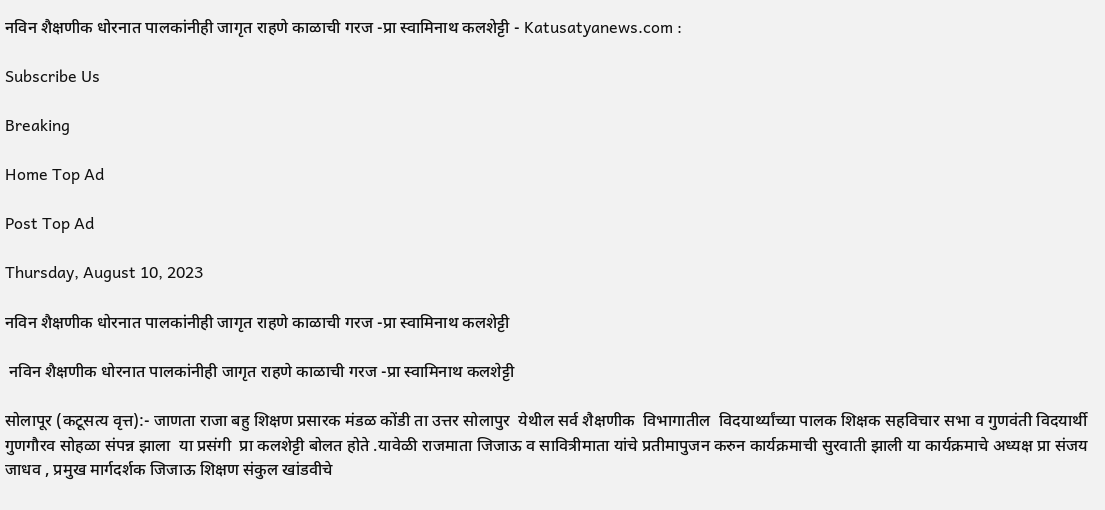नविन शैक्षणीक धोरनात पालकांनीही जागृत राहणे काळाची गरज -प्रा स्वामिनाथ कलशेट्टी - Katusatyanews.com :

Subscribe Us

Breaking

Home Top Ad

Post Top Ad

Thursday, August 10, 2023

नविन शैक्षणीक धोरनात पालकांनीही जागृत राहणे काळाची गरज -प्रा स्वामिनाथ कलशेट्टी

 नविन शैक्षणीक धोरनात पालकांनीही जागृत राहणे काळाची गरज -प्रा स्वामिनाथ कलशेट्टी

सोलापूर (कटूसत्य वृत्त):- जाणता राजा बहु शिक्षण प्रसारक मंडळ कोंडी ता उत्तर सोलापुर  येथील सर्व शैक्षणीक  विभागातील  विदयार्थ्यांच्या पालक शिक्षक सहविचार सभा व गुणवंती विदयार्थी गुणगौरव सोहळा संपन्न झाला  या प्रसंगी  प्रा कलशेट्टी बोलत होते .यावेळी राजमाता जिजाऊ व सावित्रीमाता यांचे प्रतीमापुजन करुन कार्यक्रमाची सुरवाती झाली या कार्यक्रमाचे अध्यक्ष प्रा संजय जाधव , प्रमुख मार्गदर्शक जिजाऊ शिक्षण संकुल खांडवीचे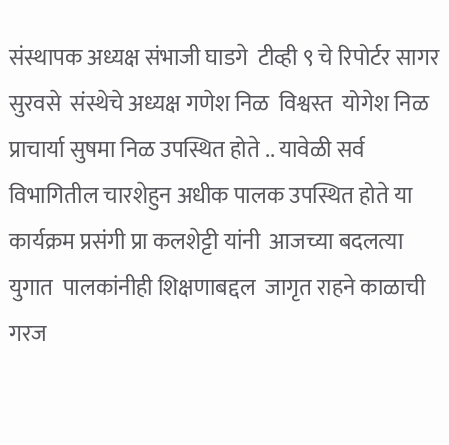संस्थापक अध्यक्ष संभाजी घाडगे  टीव्ही ९ चे रिपोर्टर सागर सुरवसे  संस्थेचे अध्यक्ष गणेश निळ  विश्वस्त  योगेश निळ   प्राचार्या सुषमा निळ उपस्थित होते .. यावेळी सर्व विभागितील चारशेहुन अधीक पालक उपस्थित होते या कार्यक्रम प्रसंगी प्रा कलशेट्टी यांनी  आजच्या बदलत्या युगात  पालकांनीही शिक्षणाबद्दल  जागृत राहने काळाची गरज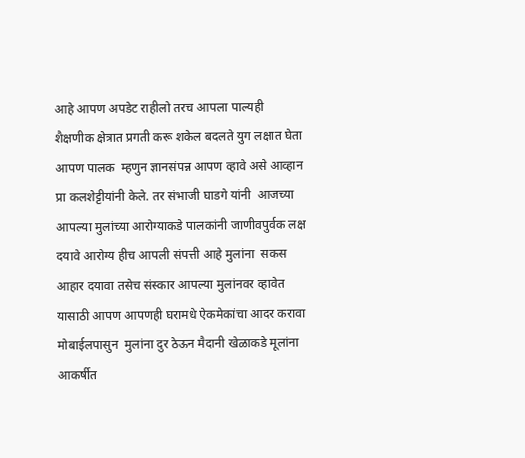आहे आपण अपडेट राहीलो तरच आपला पाल्यही  शैक्षणीक क्षेत्रात प्रगती करू शकेल बदलते युग लक्षात घेता आपण पालक  म्हणुन ज्ञानसंपन्न आपण व्हावे असे आव्हान प्रा कलशेट्टीयांनी केले. तर संभाजी घाडगे यांनी  आजच्या   आपल्या मुलांच्या आरोग्याकडे पालकांनी जाणीवपुर्वक लक्ष दयावे आरोग्य हीच आपली संपत्ती आहे मुलांना  सकस  आहार दयावा तसेच संस्कार आपल्या मुलांनवर व्हावेत यासाठी आपण आपणही घरामधे ऐकमेकांचा आदर करावा मोबाईलपासुन  मुलांना दुर ठेऊन मैदानी खेळाकडे मूलांना आकर्षीत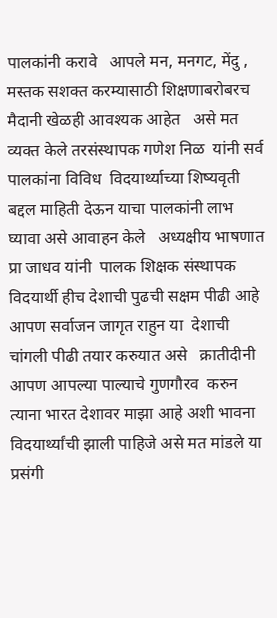पालकांनी करावे   आपले मन, मनगट, मेंदु , मस्तक सशक्त करम्यासाठी शिक्षणाबरोबरच  मैदानी खेळही आवश्यक आहेत   असे मत व्यक्त केले तरसंस्थापक गणेश निळ  यांनी सर्व पालकांना विविध  विदयार्थ्याच्या शिष्यवृती बद्दल माहिती देऊन याचा पालकांनी लाभ घ्यावा असे आवाहन केले   अध्यक्षीय भाषणात प्रा जाधव यांनी  पालक शिक्षक संस्थापक विदयार्थी हीच देशाची पुढची सक्षम पीढी आहे  आपण सर्वाजन जागृत राहुन या  देशाची चांगली पीढी तयार करुयात असे   क्रातीदीनी आपण आपल्या पाल्याचे गुणगौरव  करुन त्याना भारत देशावर माझा आहे अशी भावना विदयार्थ्यांची झाली पाहिजे असे मत मांडले या प्रसंगी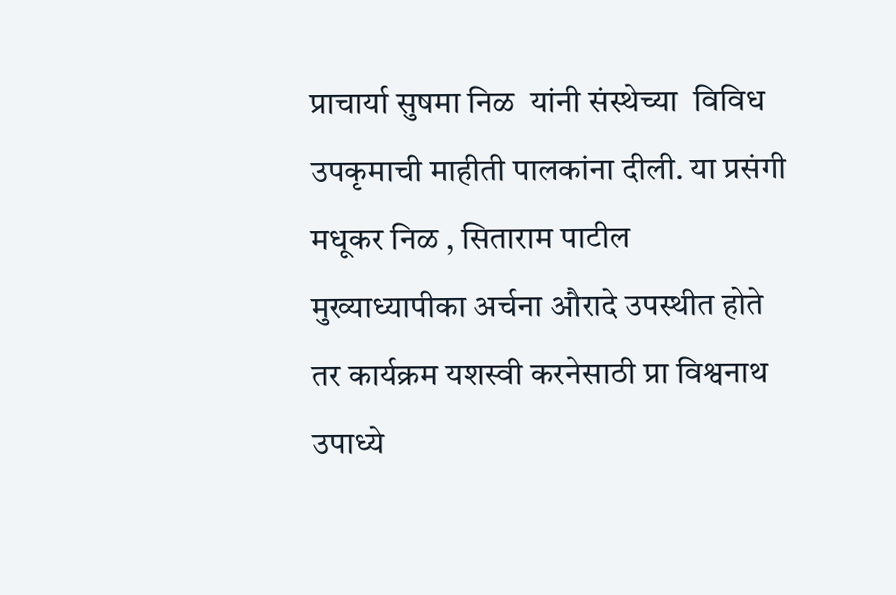प्राचार्या सुषमा निळ  यांनी संस्थेच्या  विविध उपकृमाची माहीती पालकांना दीली. या प्रसंगी मधूकर निळ , सिताराम पाटील मुख्याध्यापीका अर्चना औरादे उपस्थीत होते   तर कार्यक्रम यशस्वी करनेसाठी प्रा विश्वनाथ उपाध्ये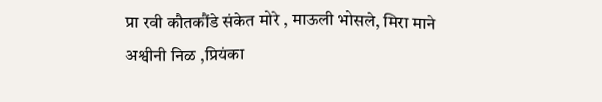प्रा रवी कौतकौंडे संकेत मोरे , माऊली भोसले, मिरा माने अश्वीनी निळ ,प्रियंका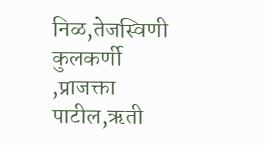निळ,तेजस्विणी कुलकर्णी ,प्राजक्ता पाटील,ऋती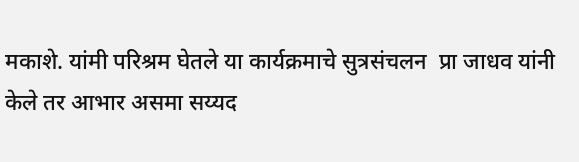मकाशे. यांमी परिश्रम घेतले या कार्यक्रमाचे सुत्रसंचलन  प्रा जाधव यांनी केले तर आभार असमा सय्यद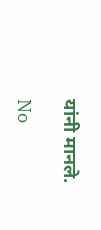यांनी मानले.

No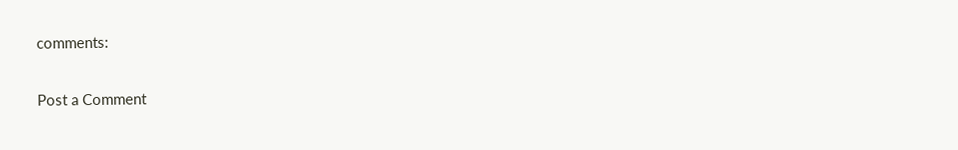comments:

Post a Comment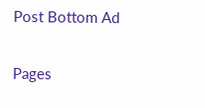Post Bottom Ad

Pages